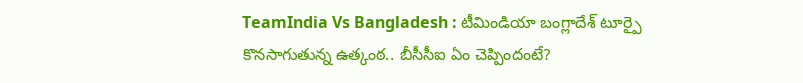TeamIndia Vs Bangladesh : టీమిండియా బంగ్లాదేశ్ టూర్పై కొనసాగుతున్న ఉత్కంఠ.. బీసీసీఐ ఏం చెప్పిందంటే?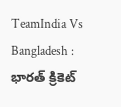TeamIndia Vs Bangladesh : భారత్ క్రికెట్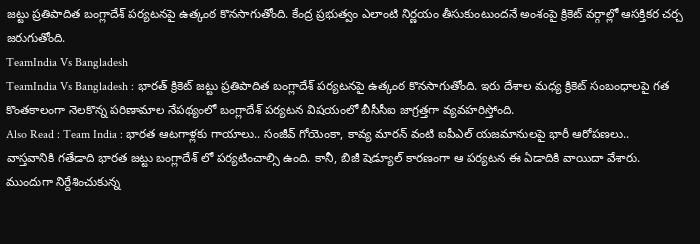జట్టు ప్రతిపాదిత బంగ్లాదేశ్ పర్యటనపై ఉత్కంఠ కొనసాగుతోంది. కేంద్ర ప్రభుత్వం ఎలాంటి నిర్ణయం తీసుకుంటుందనే అంశంపై క్రికెట్ వర్గాల్లో ఆసక్తికర చర్చ జరుగుతోంది.
TeamIndia Vs Bangladesh
TeamIndia Vs Bangladesh : భారత్ క్రికెట్ జట్టు ప్రతిపాదిత బంగ్లాదేశ్ పర్యటనపై ఉత్కంఠ కొనసాగుతోంది. ఇరు దేశాల మధ్య క్రికెట్ సంబంధాలపై గత కొంతకాలంగా నెలకొన్న పరిణామాల నేపథ్యంలో బంగ్లాదేశ్ పర్యటన విషయంలో బీసీసీఐ జాగ్రత్తగా వ్యవహరిస్తోంది.
Also Read : Team India : భారత ఆటగాళ్లకు గాయాలు.. సంజీవ్ గోయెంకా, కావ్య మారన్ వంటి ఐపీఎల్ యజమానులపై భారీ ఆరోపణలు..
వాస్తవానికి గతేడాది భారత జట్టు బంగ్లాదేశ్ లో పర్యటించాల్సి ఉంది. కానీ, బిజీ షెడ్యూల్ కారణంగా ఆ పర్యటన ఈ ఏడాదికి వాయిదా వేశారు. ముందుగా నిర్దేశించుకున్న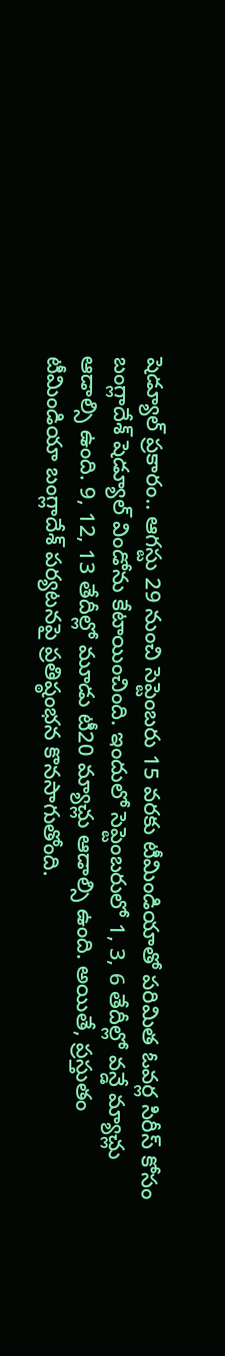షెడ్యూల్ ప్రకారం.. ఆగస్టు 29 నుంచి సెప్టెంబరు 15 వరకు టీమిండియాతో పరిమిత ఓవర్ల సిరీస్ కోసం బంగ్లాదేశ్ షెడ్యూల్ విండోను కేటాయించింది. ఇందులో సెప్టెంబరులో 1, 3, 6 తేదీల్లో వన్డే మ్యాచ్లు ఆడాల్సి ఉంది. 9, 12, 13 తేదీల్లో మూడు టీ20 మ్యాచ్లు ఆడాల్సి ఉంది. అయితే, ప్రస్తుతం టీమిండియా బంగ్లాదేశ్ పర్యటనపై ప్రతిష్ఠంభన కొనసాగుతోంది.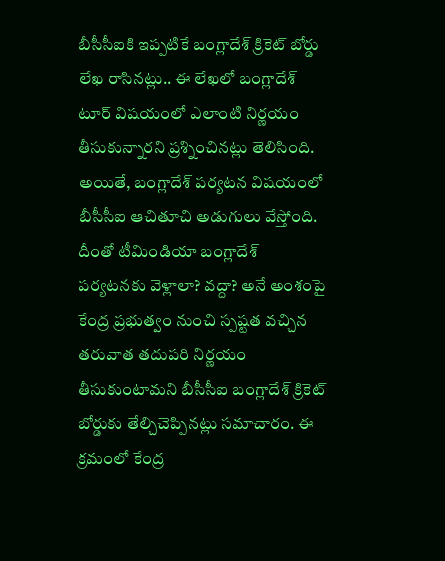బీసీసీఐకి ఇప్పటికే బంగ్లాదేశ్ క్రికెట్ బోర్డు లేఖ రాసినట్లు.. ఈ లేఖలో బంగ్లాదేశ్ టూర్ విషయంలో ఎలాంటి నిర్ణయం తీసుకున్నారని ప్రశ్నించినట్లు తెలిసింది. అయితే, బంగ్లాదేశ్ పర్యటన విషయంలో బీసీసీఐ ఆచితూచి అడుగులు వేస్తోంది. దీంతో టీమిండియా బంగ్లాదేశ్ పర్యటనకు వెళ్లాలా? వద్దా? అనే అంశంపై కేంద్ర ప్రభుత్వం నుంచి స్పష్టత వచ్చిన తరువాత తదుపరి నిర్ణయం తీసుకుంటామని బీసీసీఐ బంగ్లాదేశ్ క్రికెట్ బోర్డుకు తేల్చిచెప్పినట్లు సమాచారం. ఈ క్రమంలో కేంద్ర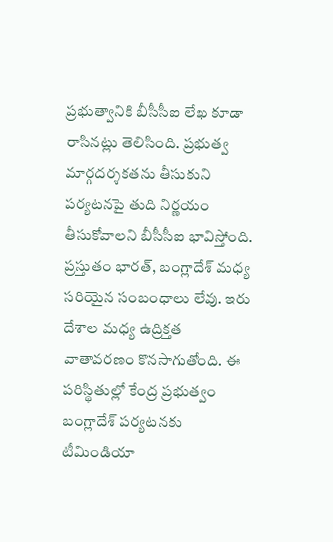ప్రభుత్వానికి బీసీసీఐ లేఖ కూడా రాసినట్లు తెలిసింది. ప్రభుత్వ మార్గదర్శకతను తీసుకుని పర్యటనపై తుది నిర్ణయం తీసుకోవాలని బీసీసీఐ భావిస్తోంది.
ప్రస్తుతం భారత్, బంగ్లాదేశ్ మధ్య సరియైన సంబంధాలు లేవు. ఇరు దేశాల మధ్య ఉద్రిక్తత వాతావరణం కొనసాగుతోంది. ఈ పరిస్థితుల్లో కేంద్ర ప్రభుత్వం బంగ్లాదేశ్ పర్యటనకు టీమిండియా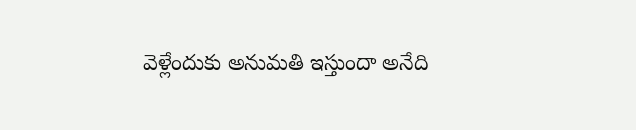వెళ్లేందుకు అనుమతి ఇస్తుందా అనేది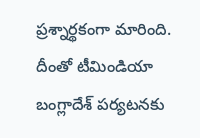ప్రశ్నార్థకంగా మారింది. దీంతో టీమిండియా బంగ్లాదేశ్ పర్యటనకు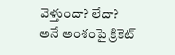వెళ్తుందా? లేదా? అనే అంశంపై క్రికెట్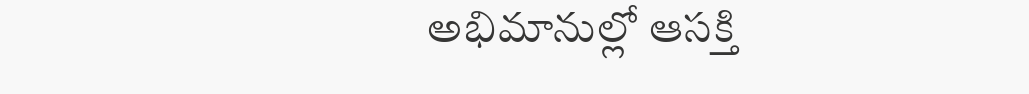అభిమానుల్లో ఆసక్తి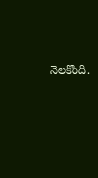నెలకొంది.